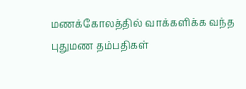மணக்கோலத்தில் வாக்களிக்க வந்த புதுமண தம்பதிகள்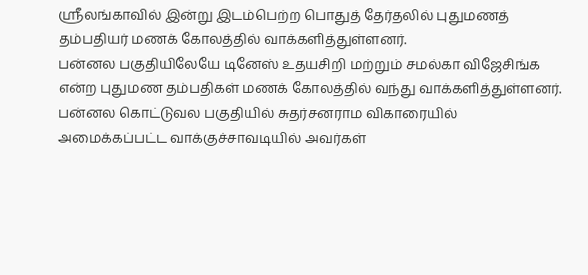ஸ்ரீலங்காவில் இன்று இடம்பெற்ற பொதுத் தேர்தலில் புதுமணத் தம்பதியர் மணக் கோலத்தில் வாக்களித்துள்ளனர்.
பன்னல பகுதியிலேயே டினேஸ் உதயசிறி மற்றும் சமல்கா விஜேசிங்க என்ற புதுமண தம்பதிகள் மணக் கோலத்தில் வந்து வாக்களித்துள்ளனர்.
பன்னல கொட்டுவல பகுதியில் சுதர்சனராம விகாரையில் அமைக்கப்பட்ட வாக்குச்சாவடியில் அவர்கள்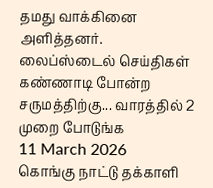தமது வாக்கினை அளித்தனர்.
லைப்ஸ்டைல் செய்திகள்
கண்ணாடி போன்ற சருமத்திற்கு... வாரத்தில் 2 முறை போடுங்க
11 March 2026
கொங்கு நாட்டு தக்காளி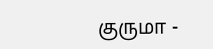குருமா -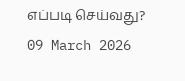எப்படி செய்வது?
09 March 2026